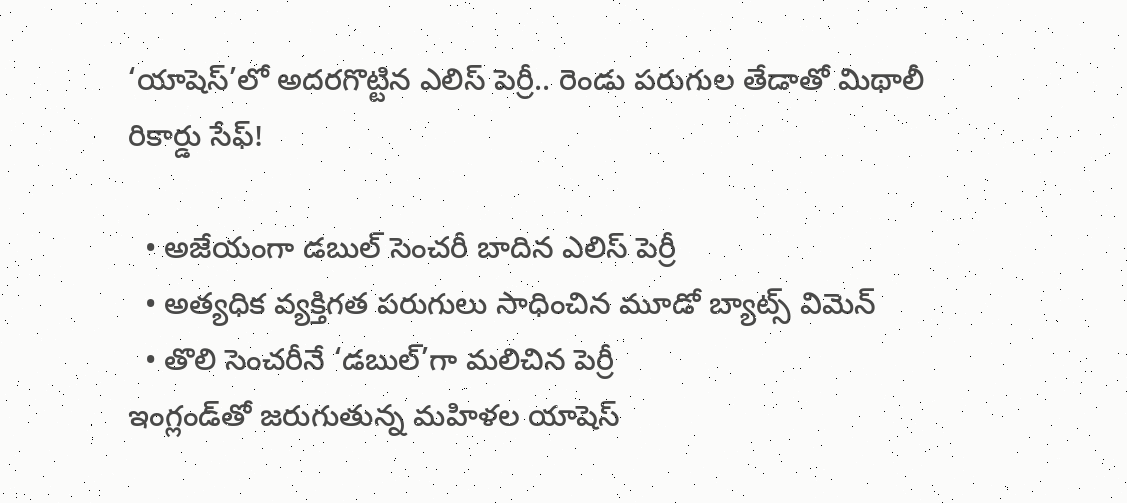‘యాషెస్‌’లో అదరగొట్టిన ఎలిస్ పెర్రీ.. రెండు పరుగుల తేడాతో మిథాలీ రికార్డు సేఫ్!

  • అజేయంగా డబుల్ సెంచరీ బాదిన ఎలిస్ పెర్రీ
  • అత్యధిక వ్యక్తిగత పరుగులు సాధించిన మూడో బ్యాట్స్ విమెన్
  • తొలి సెంచరీనే ‘డబుల్’గా మలిచిన పెర్రీ
ఇంగ్లండ్‌తో జరుగుతున్న మహిళల యాషెస్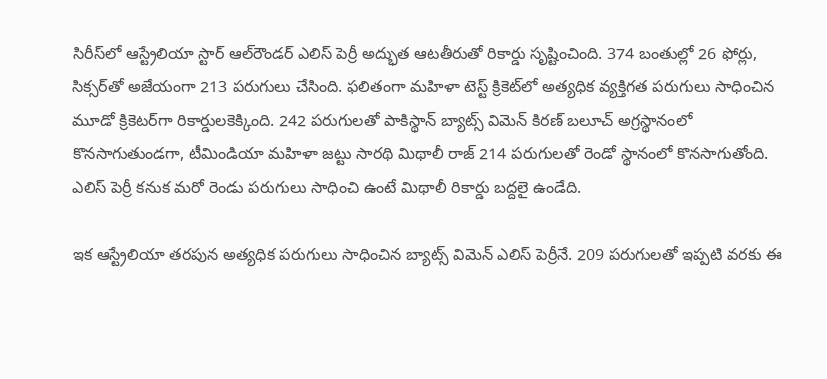సిరీస్‌లో ఆస్ట్రేలియా స్టార్ ఆల్‌రౌండర్ ఎలిస్ పెర్రీ అద్భుత ఆటతీరుతో రికార్డు సృష్టించింది. 374 బంతుల్లో 26 ఫోర్లు, సిక్సర్‌తో అజేయంగా 213 పరుగులు చేసింది. ఫలితంగా మహిళా టెస్ట్ క్రికెట్‌లో అత్యధిక వ్యక్తిగత పరుగులు సాధించిన మూడో క్రికెటర్‌గా రికార్డులకెక్కింది. 242 పరుగులతో పాకిస్థాన్ బ్యాట్స్ విమెన్ కిరణ్ బలూచ్ అగ్రస్థానంలో కొనసాగుతుండగా, టీమిండియా మహిళా జట్టు సారథి మిథాలీ రాజ్ 214 పరుగులతో రెండో స్థానంలో కొనసాగుతోంది. ఎలిస్ పెర్రీ కనుక మరో రెండు పరుగులు సాధించి ఉంటే మిథాలీ రికార్డు బద్దలై ఉండేది.

ఇక ఆస్ట్రేలియా తరపున అత్యధిక పరుగులు సాధించిన బ్యాట్స్ విమెన్ ఎలిస్ పెర్రీనే. 209 పరుగులతో ఇప్పటి వరకు ఈ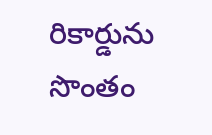రికార్డును సొంతం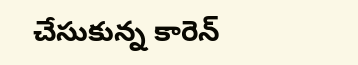చేసుకున్న కారెన్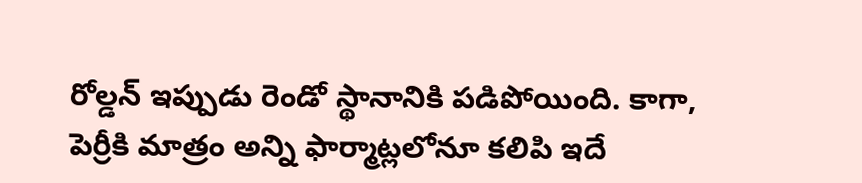రోల్డన్ ఇప్పుడు రెండో స్థానానికి పడిపోయింది. కాగా, పెర్రీకి మాత్రం అన్ని ఫార్మాట్లలోనూ కలిపి ఇదే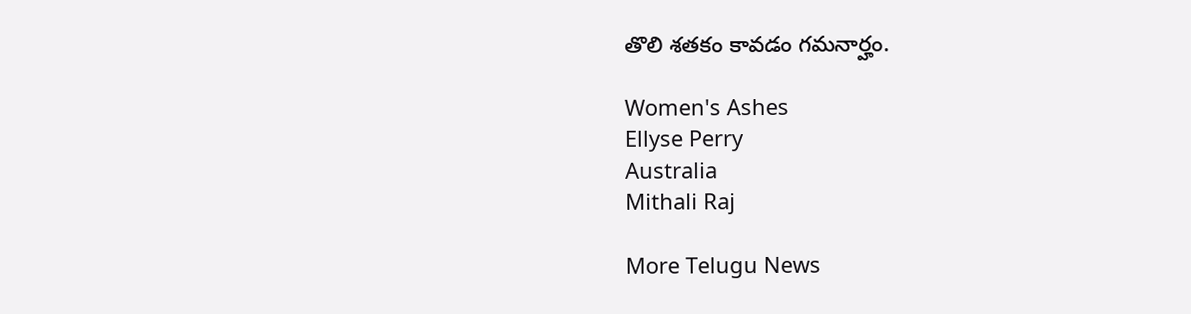తొలి శతకం కావడం గమనార్హం.

Women's Ashes
Ellyse Perry
Australia
Mithali Raj

More Telugu News